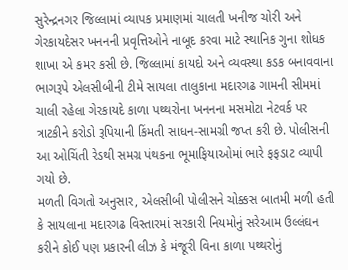સુરેન્દ્રનગર જિલ્લામાં વ્યાપક પ્રમાણમાં ચાલતી ખનીજ ચોરી અને ગેરકાયદેસર ખનનની પ્રવૃત્તિઓને નાબૂદ કરવા માટે સ્થાનિક ગુના શોધક શાખા એ કમર કસી છે. જિલ્લામાં કાયદો અને વ્યવસ્થા કડક બનાવવાના ભાગરૂપે એલસીબીની ટીમે સાયલા તાલુકાના મદારગઢ ગામની સીમમાં ચાલી રહેલા ગેરકાયદે કાળા પથ્થરોના ખનનના મસમોટા નેટવર્ક પર ત્રાટકીને કરોડો રૂપિયાની કિંમતી સાધન-સામગ્રી જપ્ત કરી છે. પોલીસની આ ઓચિંતી રેડથી સમગ્ર પંથકના ભૂમાફિયાઓમાં ભારે ફફડાટ વ્યાપી ગયો છે.
મળતી વિગતો અનુસાર, એલસીબી પોલીસને ચોક્કસ બાતમી મળી હતી કે સાયલાના મદારગઢ વિસ્તારમાં સરકારી નિયમોનું સરેઆમ ઉલ્લંઘન કરીને કોઈ પણ પ્રકારની લીઝ કે મંજૂરી વિના કાળા પથ્થરોનું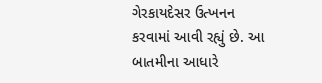ગેરકાયદેસર ઉત્ખનન કરવામાં આવી રહ્યું છે. આ બાતમીના આધારે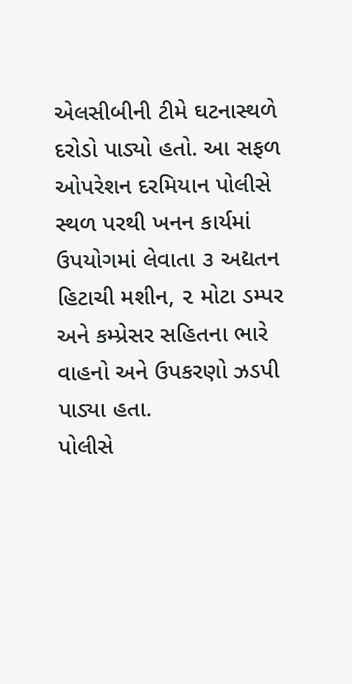એલસીબીની ટીમે ઘટનાસ્થળે દરોડો પાડ્યો હતો. આ સફળ ઓપરેશન દરમિયાન પોલીસે સ્થળ પરથી ખનન કાર્યમાં ઉપયોગમાં લેવાતા ૩ અદ્યતન હિટાચી મશીન, ૨ મોટા ડમ્પર અને કમ્પ્રેસર સહિતના ભારે વાહનો અને ઉપકરણો ઝડપી પાડ્યા હતા.
પોલીસે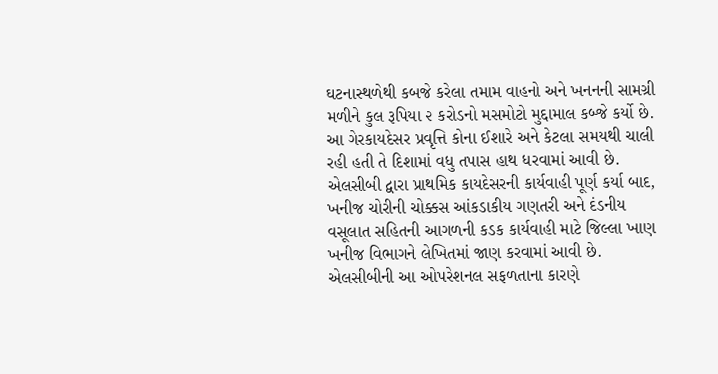ઘટનાસ્થળેથી કબજે કરેલા તમામ વાહનો અને ખનનની સામગ્રી મળીને કુલ રૂપિયા ૨ કરોડનો મસમોટો મુદ્દામાલ કબ્જે કર્યો છે. આ ગેરકાયદેસર પ્રવૃત્તિ કોના ઈશારે અને કેટલા સમયથી ચાલી રહી હતી તે દિશામાં વધુ તપાસ હાથ ધરવામાં આવી છે. એલસીબી દ્વારા પ્રાથમિક કાયદેસરની કાર્યવાહી પૂર્ણ કર્યા બાદ, ખનીજ ચોરીની ચોક્કસ આંકડાકીય ગણતરી અને દંડનીય વસૂલાત સહિતની આગળની કડક કાર્યવાહી માટે જિલ્લા ખાણ ખનીજ વિભાગને લેખિતમાં જાણ કરવામાં આવી છે. એલસીબીની આ ઓપરેશનલ સફળતાના કારણે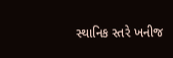સ્થાનિક સ્તરે ખનીજ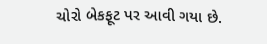ચોરો બેકફૂટ પર આવી ગયા છે.